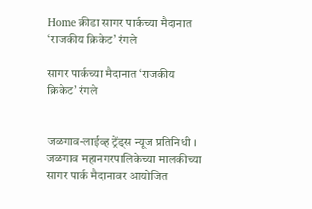Home क्रीडा सागर पार्कच्या मैदानात ‘राजकीय क्रिकेट’ रंगले

सागर पार्कच्या मैदानात ‘राजकीय क्रिकेट’ रंगले


जळगाव-लाईव्ह ट्रेंड्स न्यूज प्रतिनिधी । जळगाव महानगरपालिकेच्या मालकीच्या सागर पार्क मैदानावर आयोजित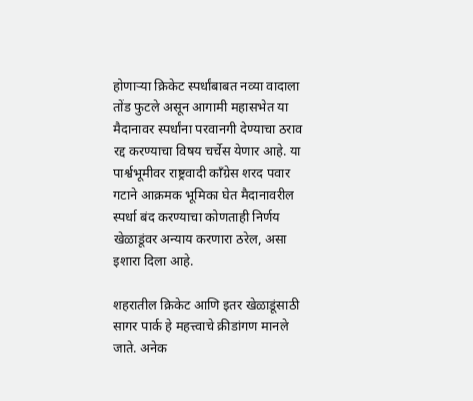होणाऱ्या क्रिकेट स्पर्धांबाबत नव्या वादाला तोंड फुटले असून आगामी महासभेत या मैदानावर स्पर्धांना परवानगी देण्याचा ठराव रद्द करण्याचा विषय चर्चेस येणार आहे. या पार्श्वभूमीवर राष्ट्रवादी काँग्रेस शरद पवार गटाने आक्रमक भूमिका घेत मैदानावरील स्पर्धा बंद करण्याचा कोणताही निर्णय खेळाडूंवर अन्याय करणारा ठरेल, असा इशारा दिला आहे.

शहरातील क्रिकेट आणि इतर खेळाडूंसाठी सागर पार्क हे महत्त्वाचे क्रीडांगण मानले जाते. अनेक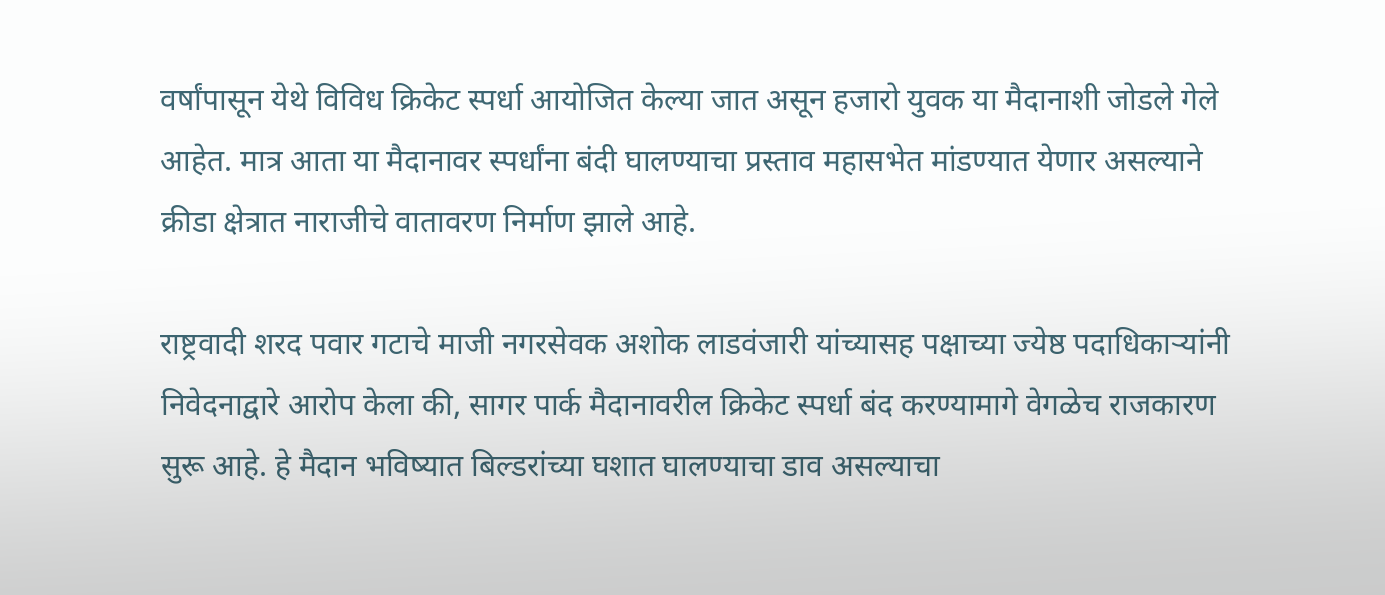वर्षांपासून येथे विविध क्रिकेट स्पर्धा आयोजित केल्या जात असून हजारो युवक या मैदानाशी जोडले गेले आहेत. मात्र आता या मैदानावर स्पर्धांना बंदी घालण्याचा प्रस्ताव महासभेत मांडण्यात येणार असल्याने क्रीडा क्षेत्रात नाराजीचे वातावरण निर्माण झाले आहे.

राष्ट्रवादी शरद पवार गटाचे माजी नगरसेवक अशोक लाडवंजारी यांच्यासह पक्षाच्या ज्येष्ठ पदाधिकाऱ्यांनी निवेदनाद्वारे आरोप केला की, सागर पार्क मैदानावरील क्रिकेट स्पर्धा बंद करण्यामागे वेगळेच राजकारण सुरू आहे. हे मैदान भविष्यात बिल्डरांच्या घशात घालण्याचा डाव असल्याचा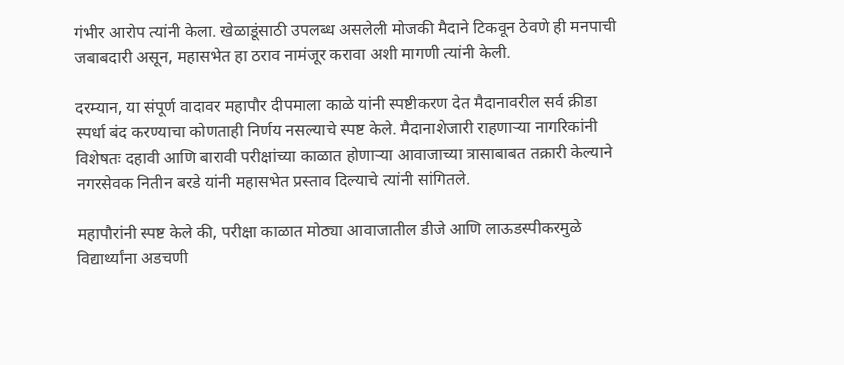गंभीर आरोप त्यांनी केला. खेळाडूंसाठी उपलब्ध असलेली मोजकी मैदाने टिकवून ठेवणे ही मनपाची जबाबदारी असून, महासभेत हा ठराव नामंजूर करावा अशी मागणी त्यांनी केली.

दरम्यान, या संपूर्ण वादावर महापौर दीपमाला काळे यांनी स्पष्टीकरण देत मैदानावरील सर्व क्रीडा स्पर्धा बंद करण्याचा कोणताही निर्णय नसल्याचे स्पष्ट केले. मैदानाशेजारी राहणाऱ्या नागरिकांनी विशेषतः दहावी आणि बारावी परीक्षांच्या काळात होणाऱ्या आवाजाच्या त्रासाबाबत तक्रारी केल्याने नगरसेवक नितीन बरडे यांनी महासभेत प्रस्ताव दिल्याचे त्यांनी सांगितले.

महापौरांनी स्पष्ट केले की, परीक्षा काळात मोठ्या आवाजातील डीजे आणि लाऊडस्पीकरमुळे विद्यार्थ्यांना अडचणी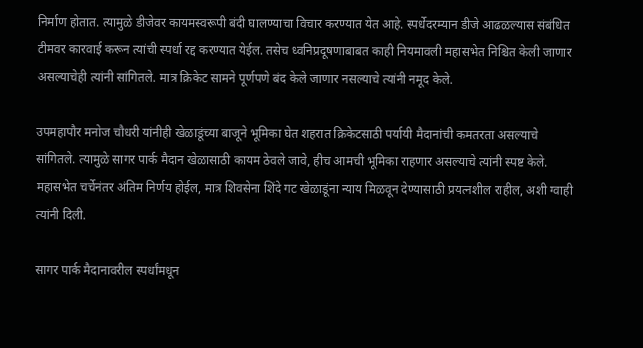निर्माण होतात. त्यामुळे डीजेवर कायमस्वरूपी बंदी घालण्याचा विचार करण्यात येत आहे. स्पर्धेदरम्यान डीजे आढळल्यास संबंधित टीमवर कारवाई करून त्यांची स्पर्धा रद्द करण्यात येईल. तसेच ध्वनिप्रदूषणाबाबत काही नियमावली महासभेत निश्चित केली जाणार असल्याचेही त्यांनी सांगितले. मात्र क्रिकेट सामने पूर्णपणे बंद केले जाणार नसल्याचे त्यांनी नमूद केले.

उपमहापौर मनोज चौधरी यांनीही खेळाडूंच्या बाजूने भूमिका घेत शहरात क्रिकेटसाठी पर्यायी मैदानांची कमतरता असल्याचे सांगितले. त्यामुळे सागर पार्क मैदान खेळासाठी कायम ठेवले जावे, हीच आमची भूमिका राहणार असल्याचे त्यांनी स्पष्ट केले. महासभेत चर्चेनंतर अंतिम निर्णय होईल, मात्र शिवसेना शिंदे गट खेळाडूंना न्याय मिळवून देण्यासाठी प्रयत्नशील राहील, अशी ग्वाही त्यांनी दिली.

सागर पार्क मैदानावरील स्पर्धांमधून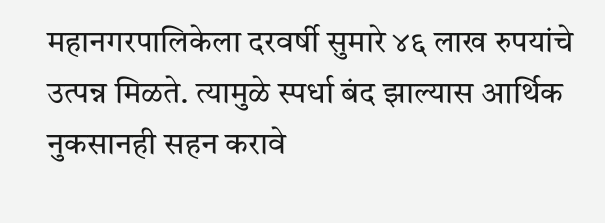महानगरपालिकेला दरवर्षी सुमारे ४६ लाख रुपयांचे उत्पन्न मिळते. त्यामुळे स्पर्धा बंद झाल्यास आर्थिक नुकसानही सहन करावे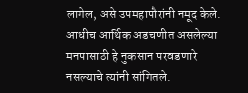लागेल, असे उपमहापौरांनी नमूद केले. आधीच आर्थिक अडचणीत असलेल्या मनपासाठी हे नुकसान परवडणारे नसल्याचे त्यांनी सांगितले.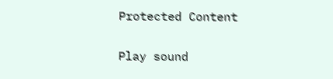Protected Content

Play sound